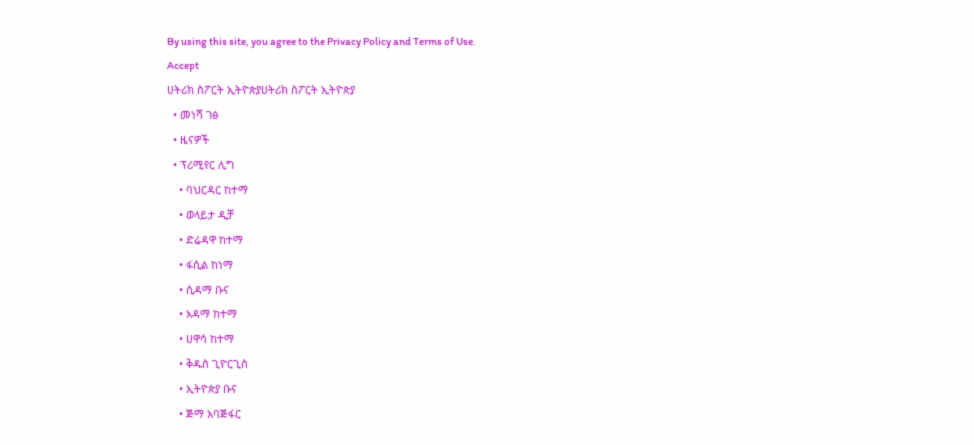By using this site, you agree to the Privacy Policy and Terms of Use.
Accept
ሀትሪክ ስፖርት ኢትዮጵያሀትሪክ ስፖርት ኢትዮጵያ
  • መነሻ ገፅ
  • ዜናዎች
  • ፕሪሚየር ሊግ
    • ባህርዳር ከተማ
    • ወላይታ ዲቻ
    • ድሬዳዋ ከተማ
    • ፋሲል ከነማ
    • ሲዳማ ቡና
    • አዳማ ከተማ
    • ሀዋሳ ከተማ
    • ቅዱስ ጊዮርጊስ
    • ኢትዮጵያ ቡና
    • ጅማ አባጅፋር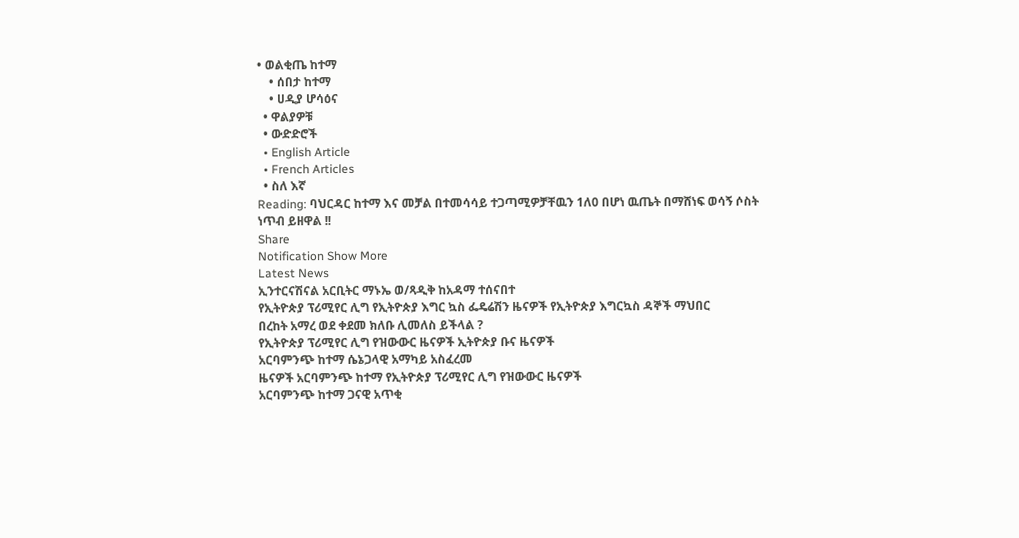• ወልቂጤ ከተማ
    • ሰበታ ከተማ
    • ሀዲያ ሆሳዕና
  • ዋልያዎቹ
  • ውድድሮች
  • English Article
  • French Articles
  • ስለ እኛ
Reading: ባህርዳር ከተማ እና መቻል በተመሳሳይ ተጋጣሚዎቻቸዉን 1ለ0 በሆነ ዉጤት በማሸነፍ ወሳኝ ሶስት ነጥብ ይዘዋል !!
Share
Notification Show More
Latest News
ኢንተርናሽናል አርቢትር ማኑኤ ወ/ጻዲቅ ከአዳማ ተሰናበተ
የኢትዮጵያ ፕሪሚየር ሊግ የኢትዮጵያ እግር ኳስ ፌዴሬሽን ዜናዎች የኢትዮጵያ እግርኳስ ዳኞች ማህበር
በረከት አማረ ወደ ቀደመ ክለቡ ሊመለስ ይችላል ?
የኢትዮጵያ ፕሪሚየር ሊግ የዝውውር ዜናዎች ኢትዮጵያ ቡና ዜናዎች
አርባምንጭ ከተማ ሴኔጋላዊ አማካይ አስፈረመ
ዜናዎች አርባምንጭ ከተማ የኢትዮጵያ ፕሪሚየር ሊግ የዝውውር ዜናዎች
አርባምንጭ ከተማ ጋናዊ አጥቂ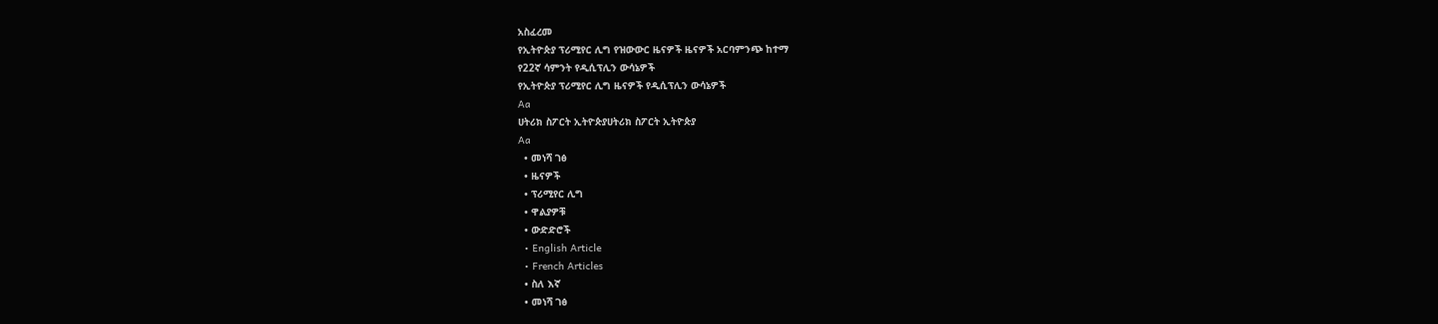አስፈረመ
የኢትዮጵያ ፕሪሚየር ሊግ የዝውውር ዜናዎች ዜናዎች አርባምንጭ ከተማ
የ22ኛ ሳምንት የዲሲፕሊን ውሳኔዎች
የኢትዮጵያ ፕሪሚየር ሊግ ዜናዎች የዲሲፕሊን ውሳኔዎች
Aa
ሀትሪክ ስፖርት ኢትዮጵያሀትሪክ ስፖርት ኢትዮጵያ
Aa
  • መነሻ ገፅ
  • ዜናዎች
  • ፕሪሚየር ሊግ
  • ዋልያዎቹ
  • ውድድሮች
  • English Article
  • French Articles
  • ስለ እኛ
  • መነሻ ገፅ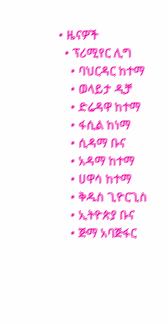• ዜናዎች
  • ፕሪሚየር ሊግ
    • ባህርዳር ከተማ
    • ወላይታ ዲቻ
    • ድሬዳዋ ከተማ
    • ፋሲል ከነማ
    • ሲዳማ ቡና
    • አዳማ ከተማ
    • ሀዋሳ ከተማ
    • ቅዱስ ጊዮርጊስ
    • ኢትዮጵያ ቡና
    • ጅማ አባጅፋር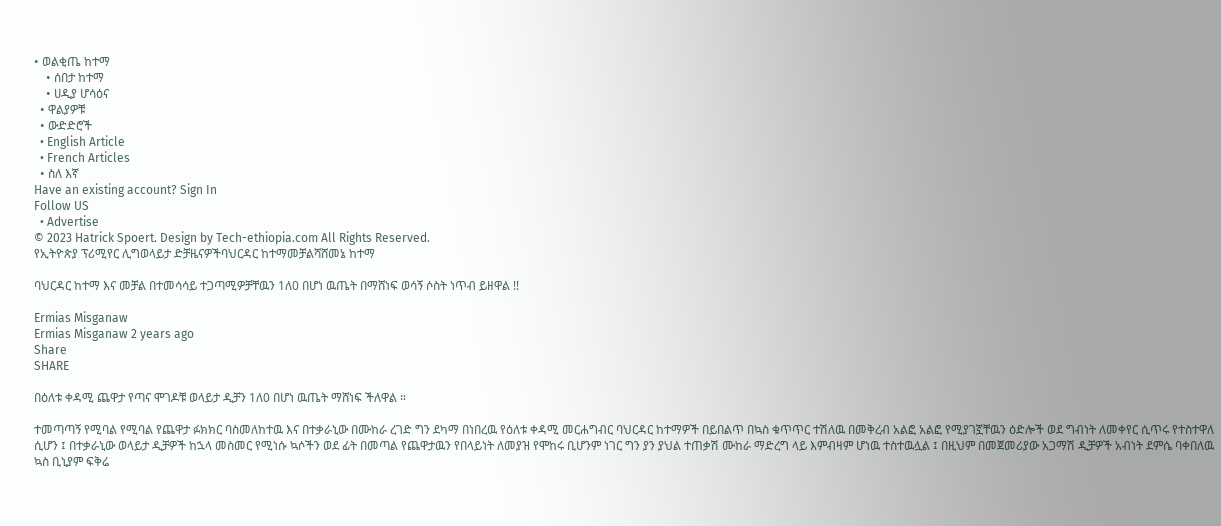• ወልቂጤ ከተማ
    • ሰበታ ከተማ
    • ሀዲያ ሆሳዕና
  • ዋልያዎቹ
  • ውድድሮች
  • English Article
  • French Articles
  • ስለ እኛ
Have an existing account? Sign In
Follow US
  • Advertise
© 2023 Hatrick Spoert. Design by Tech-ethiopia.com All Rights Reserved.
የኢትዮጵያ ፕሪሚየር ሊግወላይታ ድቻዜናዎችባህርዳር ከተማመቻልሻሸመኔ ከተማ

ባህርዳር ከተማ እና መቻል በተመሳሳይ ተጋጣሚዎቻቸዉን 1ለ0 በሆነ ዉጤት በማሸነፍ ወሳኝ ሶስት ነጥብ ይዘዋል !!

Ermias Misganaw
Ermias Misganaw 2 years ago
Share
SHARE

በዕለቱ ቀዳሚ ጨዋታ የጣና ሞገዶቹ ወላይታ ዲቻን 1ለ0 በሆነ ዉጤት ማሸነፍ ችለዋል ።

ተመጣጣኝ የሚባል የሚባል የጨዋታ ፉክክር ባስመለከተዉ እና በተቃራኒው በሙከራ ረገድ ግን ደካማ በነበረዉ የዕለቱ ቀዳሚ መርሐግብር ባህርዳር ከተማዎች በይበልጥ በኳስ ቁጥጥር ተሽለዉ በመቅረብ አልፎ አልፎ የሚያገኟቸዉን ዕድሎች ወደ ግብነት ለመቀየር ሲጥሩ የተስተዋለ ሲሆን ፤ በተቃራኒው ወላይታ ዲቻዎች ከኋላ መስመር የሚነሱ ኳሶችን ወደ ፊት በመጣል የጨዋታዉን የበላይነት ለመያዝ የሞከሩ ቢሆንም ነገር ግን ያን ያህል ተጠቃሽ ሙከራ ማድረግ ላይ እምብዛም ሆነዉ ተስተዉሏል ፤ በዚህም በመጀመሪያው አጋማሽ ዲቻዎች አብነት ደምሴ ባቀበለዉ ኳስ ቢኒያም ፍቅሬ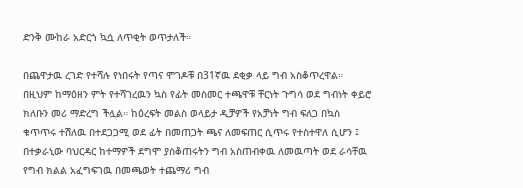ድንቅ ሙከራ አድርጎ ኳሷ ለጥቂት ወጥታለች።

በጨዋታዉ ረገድ የተሻሉ የነበሩት የጣና ሞገዶቹ በ31ኛዉ ደቂቃ ላይ ግብ አስቆጥረዋል። በዚህም ከማዕዘን ምት የተሻገረዉን ኳስ የፊት መስመር ተጫዋቹ ቸርነት ጉግሳ ወደ ግብነት ቀይሮ ክለቡን መሪ ማድረግ ችሏል። ከዕረፍት መልስ ወላይታ ዲቻዎች የአቻነት ግብ ፍለጋ በኳስ ቁጥጥሩ ተሽለዉ በተደጋጋሚ ወደ ፊት በመጠጋት ጫና ለመፍጠር ሲጥሩ የተስተዋለ ሲሆን ፤ በተቃራኒው ባህርዳር ከተማዎች ደግሞ ያስቆጠሩትን ግብ አስጠብቀዉ ለመዉጣት ወደ ራሳቸዉ የግብ ክልል አፈግፍገዉ በመጫወት ተጨማሪ ግብ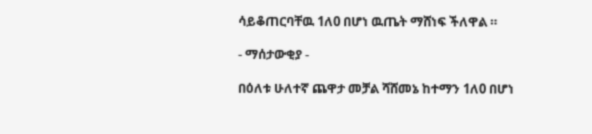ሳይቆጠርባቸዉ 1ለ0 በሆነ ዉጤት ማሸነፍ ችለዋል ።

- ማሰታውቂያ -

በዕለቱ ሁለተኛ ጨዋታ መቻል ሻሸመኔ ከተማን 1ለ0 በሆነ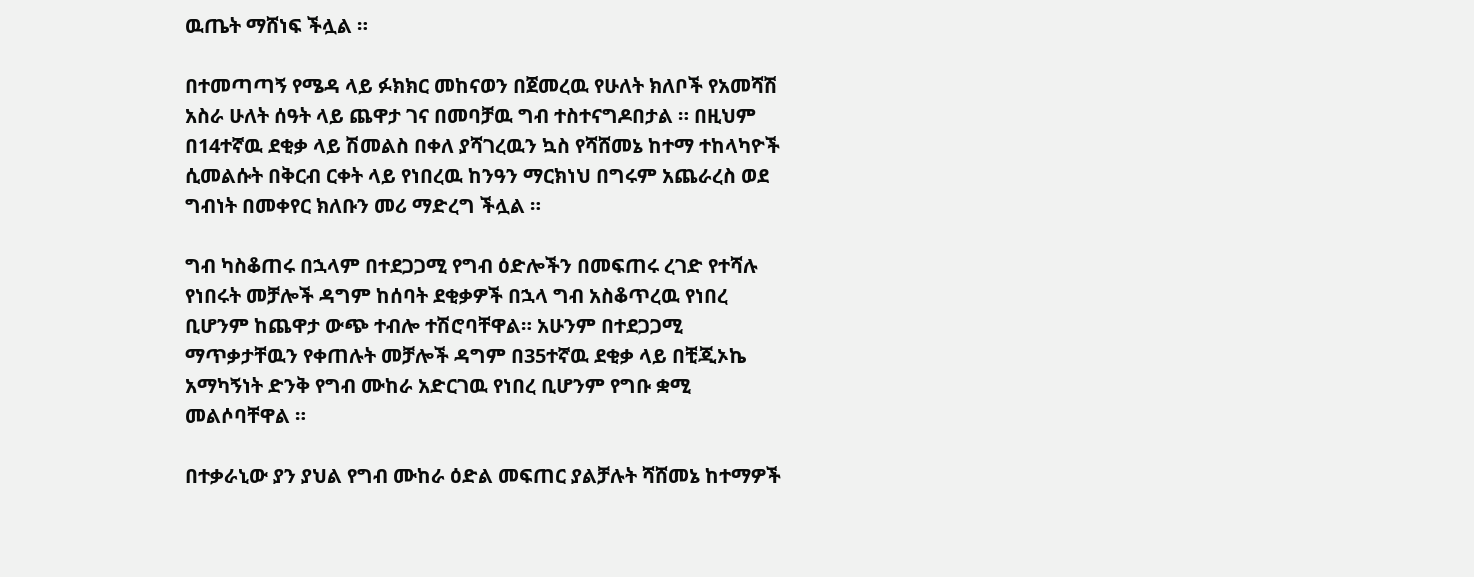ዉጤት ማሸነፍ ችሏል ።

በተመጣጣኝ የሜዳ ላይ ፉክክር መከናወን በጀመረዉ የሁለት ክለቦች የአመሻሽ አስራ ሁለት ሰዓት ላይ ጨዋታ ገና በመባቻዉ ግብ ተስተናግዶበታል ። በዚህም በ14ተኛዉ ደቂቃ ላይ ሽመልስ በቀለ ያሻገረዉን ኳስ የሻሸመኔ ከተማ ተከላካዮች ሲመልሱት በቅርብ ርቀት ላይ የነበረዉ ከንዓን ማርክነህ በግሩም አጨራረስ ወደ ግብነት በመቀየር ክለቡን መሪ ማድረግ ችሏል ።

ግብ ካስቆጠሩ በኋላም በተደጋጋሚ የግብ ዕድሎችን በመፍጠሩ ረገድ የተሻሉ የነበሩት መቻሎች ዳግም ከሰባት ደቂቃዎች በኋላ ግብ አስቆጥረዉ የነበረ ቢሆንም ከጨዋታ ውጭ ተብሎ ተሽሮባቸዋል። አሁንም በተደጋጋሚ ማጥቃታቸዉን የቀጠሉት መቻሎች ዳግም በ35ተኛዉ ደቂቃ ላይ በቺጂኦኬ አማካኝነት ድንቅ የግብ ሙከራ አድርገዉ የነበረ ቢሆንም የግቡ ቋሚ መልሶባቸዋል ።

በተቃራኒው ያን ያህል የግብ ሙከራ ዕድል መፍጠር ያልቻሉት ሻሸመኔ ከተማዎች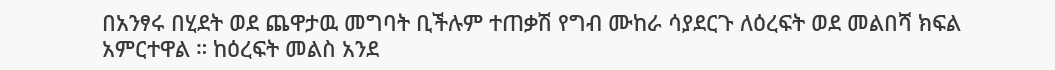በአንፃሩ በሂደት ወደ ጨዋታዉ መግባት ቢችሉም ተጠቃሽ የግብ ሙከራ ሳያደርጉ ለዕረፍት ወደ መልበሻ ክፍል አምርተዋል ። ከዕረፍት መልስ አንደ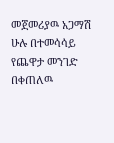መጀመሪያዉ አጋማሽ ሁሉ በተመሳሳይ የጨዋታ መንገድ በቀጠለዉ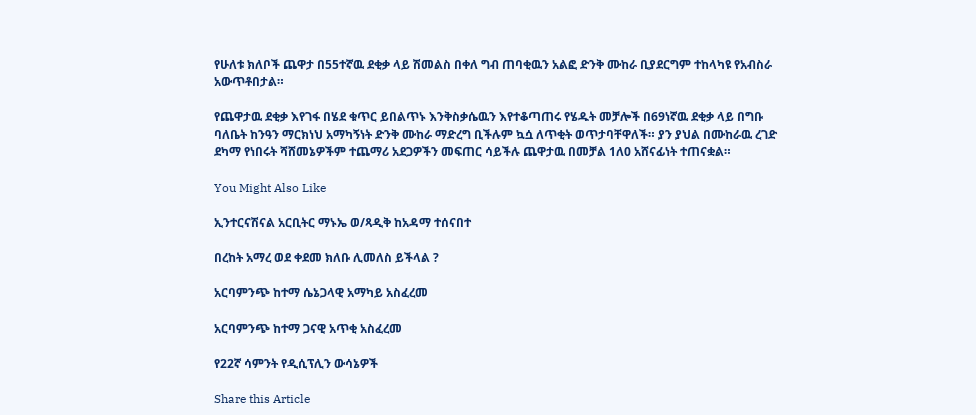የሁለቱ ክለቦች ጨዋታ በ55ተኛዉ ደቂቃ ላይ ሽመልስ በቀለ ግብ ጠባቂዉን አልፎ ድንቅ ሙከራ ቢያደርግም ተከላካዩ የአብስራ አውጥቶበታል።

የጨዋታዉ ደቂቃ እየገፋ በሄደ ቁጥር ይበልጥኑ እንቅስቃሴዉን እየተቆጣጠሩ የሄዱት መቻሎች በ69ነኛዉ ደቂቃ ላይ በግቡ ባለቤት ከንዓን ማርክነህ አማካኝነት ድንቅ ሙከራ ማድረግ ቢችሉም ኳሷ ለጥቂት ወጥታባቸዋለች። ያን ያህል በሙከራዉ ረገድ ደካማ የነበሩት ሻሸመኔዎችም ተጨማሪ አደጋዎችን መፍጠር ሳይችሉ ጨዋታዉ በመቻል 1ለ0 አሸናፊነት ተጠናቋል።

You Might Also Like

ኢንተርናሽናል አርቢትር ማኑኤ ወ/ጻዲቅ ከአዳማ ተሰናበተ

በረከት አማረ ወደ ቀደመ ክለቡ ሊመለስ ይችላል ?

አርባምንጭ ከተማ ሴኔጋላዊ አማካይ አስፈረመ

አርባምንጭ ከተማ ጋናዊ አጥቂ አስፈረመ

የ22ኛ ሳምንት የዲሲፕሊን ውሳኔዎች

Share this Article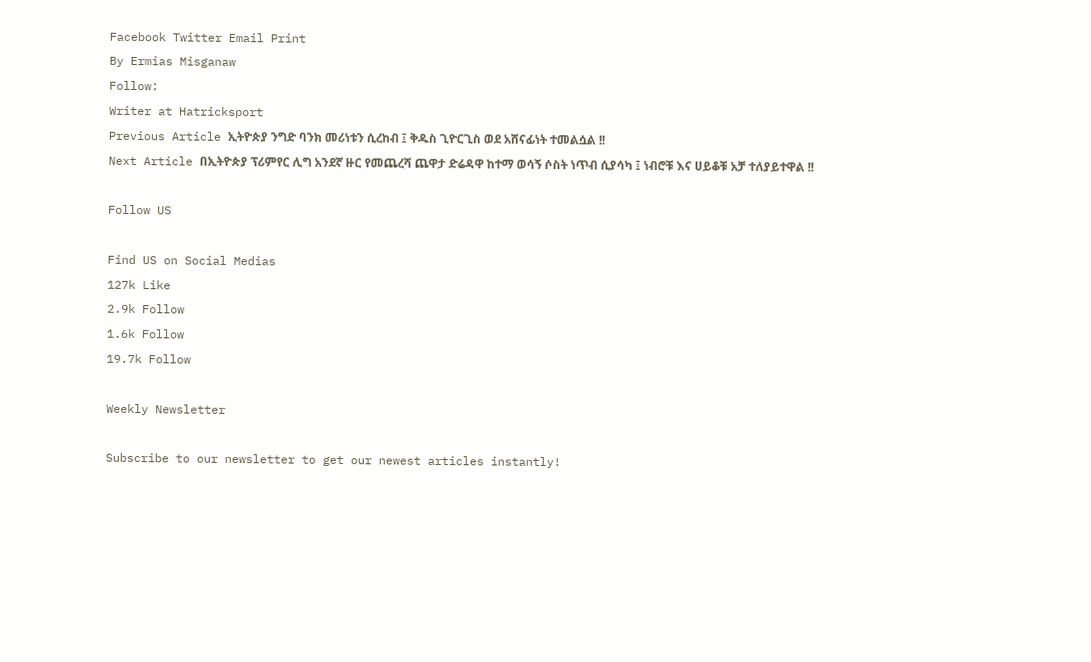Facebook Twitter Email Print
By Ermias Misganaw
Follow:
Writer at Hatricksport
Previous Article ኢትዮጵያ ንግድ ባንክ መሪነቱን ሲረከብ ፤ ቅዱስ ጊዮርጊስ ወደ አሸናፊነት ተመልሷል !!
Next Article በኢትዮጵያ ፕሪምየር ሊግ አንደኛ ዙር የመጨረሻ ጨዋታ ድሬዳዋ ከተማ ወሳኝ ሶስት ነጥብ ሲያሳካ ፤ ነብሮቹ እና ሀይቆቹ አቻ ተለያይተዋል !!

Follow US

Find US on Social Medias
127k Like
2.9k Follow
1.6k Follow
19.7k Follow

Weekly Newsletter

Subscribe to our newsletter to get our newest articles instantly!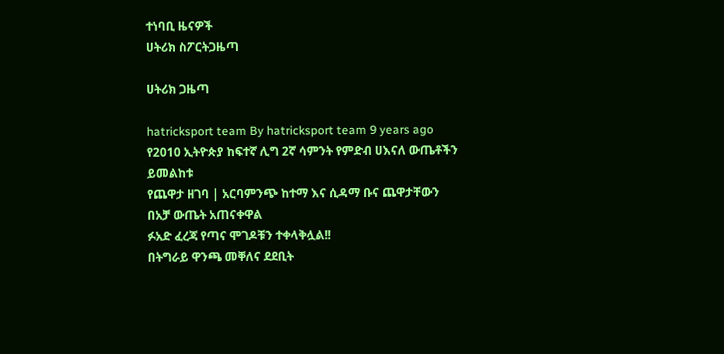ተነባቢ ዜናዎች
ሀትሪክ ስፖርትጋዜጣ

ሀትሪክ ጋዜጣ

hatricksport team By hatricksport team 9 years ago
የ2010 ኢትዮጵያ ከፍተኛ ሊግ 2ኛ ሳምንት የምድብ ሀእናለ ውጤቶችን ይመልከቱ
የጨዋታ ዘገባ | አርባምንጭ ከተማ እና ሲዳማ ቡና ጨዋታቸውን በአቻ ውጤት አጠናቀዋል
ፉአድ ፈረጃ የጣና ሞገዶቹን ተቀላቅሏል!!
በትግራይ ዋንጫ መቐለና ደደቢት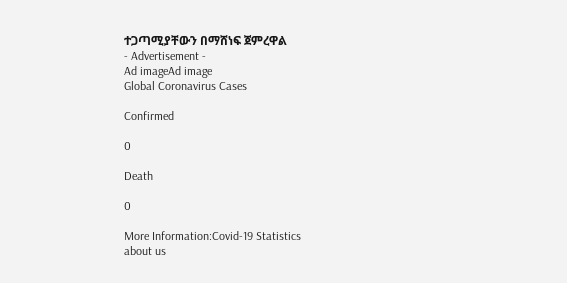ተጋጣሚያቸውን በማሸነፍ ጀምረዋል
- Advertisement -
Ad imageAd image
Global Coronavirus Cases

Confirmed

0

Death

0

More Information:Covid-19 Statistics
about us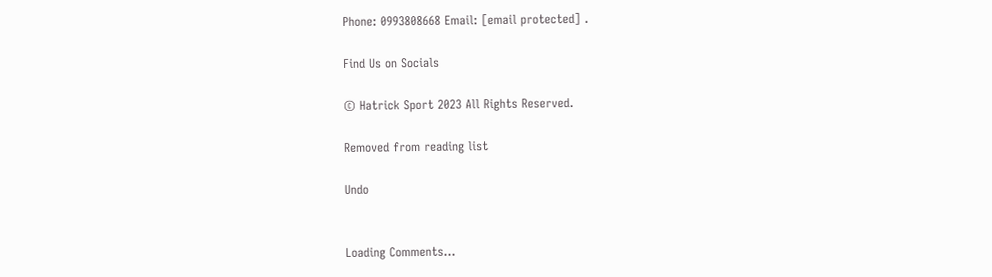Phone: 0993808668 Email: [email protected] .

Find Us on Socials

© Hatrick Sport 2023 All Rights Reserved.

Removed from reading list

Undo


Loading Comments...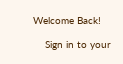Welcome Back!

    Sign in to your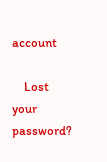account

    Lost your password?